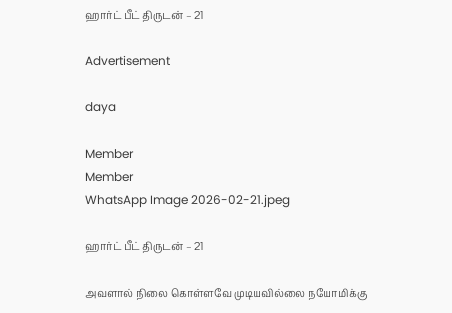ஹார்ட் பீட் திருடன் – 21

Advertisement

daya

Member
Member
WhatsApp Image 2026-02-21.jpeg

ஹார்ட் பீட் திருடன் – 21

அவளால் நிலை கொள்ளவே முடியவில்லை நயோமிக்கு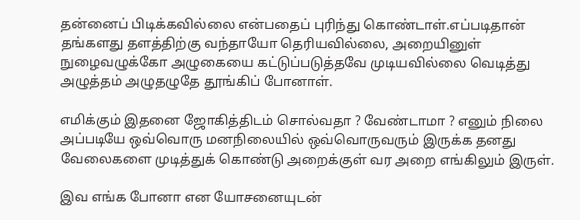தன்னைப் பிடிக்கவில்லை என்பதைப் புரிந்து கொண்டாள்.எப்படிதான் தங்களது தளத்திற்கு வந்தாயோ தெரியவில்லை, அறையினுள் நுழைவழுக்கோ அழுகையை கட்டுப்படுத்தவே முடியவில்லை வெடித்து அழுத்தம் அழுதழுதே தூங்கிப் போனாள்.

எமிக்கும் இதனை ஜோகித்திடம் சொல்வதா ? வேண்டாமா ? எனும் நிலை அப்படியே ஒவ்வொரு மனநிலையில் ஒவ்வொருவரும் இருக்க தனது வேலைகளை முடித்துக் கொண்டு அறைக்குள் வர அறை எங்கிலும் இருள்.

இவ எங்க போனா என யோசனையுடன்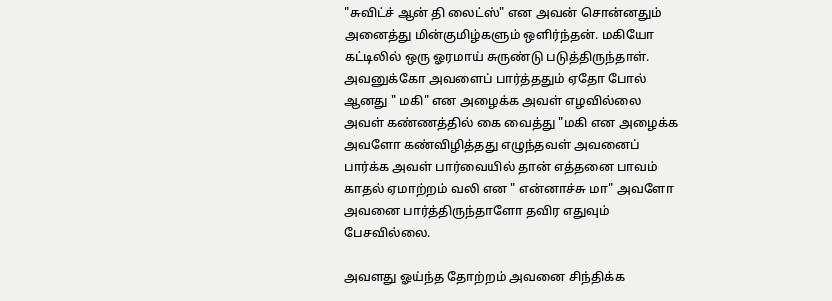"சுவிட்ச் ஆன் தி லைட்ஸ்" என அவன் சொன்னதும் அனைத்து மின்குமிழ்களும் ஒளிர்ந்தன். மகியோ கட்டிலில் ஒரு ஓரமாய் சுருண்டு படுத்திருந்தாள். அவனுக்கோ அவளைப் பார்த்ததும் ஏதோ போல் ஆனது " மகி" என அழைக்க அவள் எழவில்லை அவள் கண்ணத்தில் கை வைத்து "மகி என அழைக்க அவளோ கண்விழித்தது எழுந்தவள் அவனைப் பார்க்க அவள் பார்வையில் தான் எத்தனை பாவம் காதல் ஏமாற்றம் வலி என " என்னாச்சு மா" அவளோ அவனை பார்த்திருந்தாளோ தவிர எதுவும் பேசவில்லை.

அவளது ஓய்ந்த தோற்றம் அவனை சிந்திக்க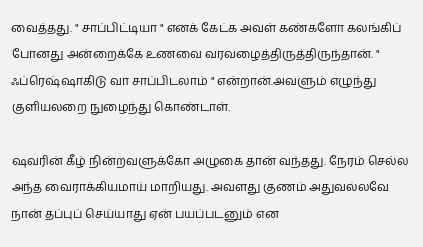வைத்தது. " சாப்பிட்டியா " எனக் கேட்க அவள் கண்களோ கலங்கிப் போனது அன்றைக்கே உணவை வரவழைத்திருத்திருந்தான். " ஃப்ரெஷ்ஷாகிடு வா சாப்பிடலாம் " என்றான்.அவளும் எழுந்து குளியலறை நுழைந்து கொண்டாள்.

ஷவரின் கீழ் நின்றவளுக்கோ அழுகை தான் வந்தது. நேரம் செல்ல அந்த வைராக்கியமாய் மாறியது. அவளது குணம் அதுவல்லவே நான் தப்புப் செய்யாது ஏன் பயப்படனும் என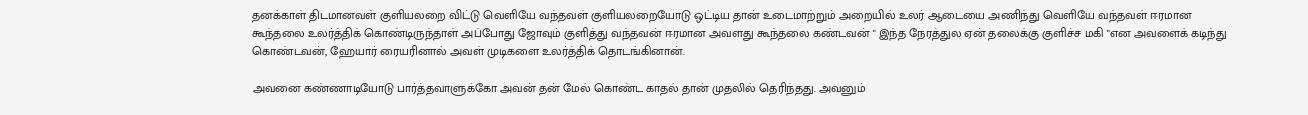தனக்காள் திடமானவள் குளியலறை விட்டு வெளியே வந்தவள் குளியலறையோடு ஒட்டிய தான் உடைமாற்றும் அறையில் உலர் ஆடையை அணிந்து வெளியே வந்தவள் ஈரமான கூந்தலை உலர்த்திக் கொண்டிருந்தாள் அப்போது ஜோவும் குளித்து வந்தவன் ஈரமான அவளது கூந்தலை கண்டவன் " இந்த நேரத்துல ஏன் தலைக்கு குளிச்ச மகி "என அவளைக் கடிந்து கொண்டவன், ஹேயார் ரையரினால் அவள் முடிகளை உலர்த்திக் தொடங்கினான்.

அவனை கண்ணாடியோடு பார்த்தவாளுக்கோ அவன் தன் மேல் கொண்ட காதல் தான் முதலில் தெரிந்தது. அவனும்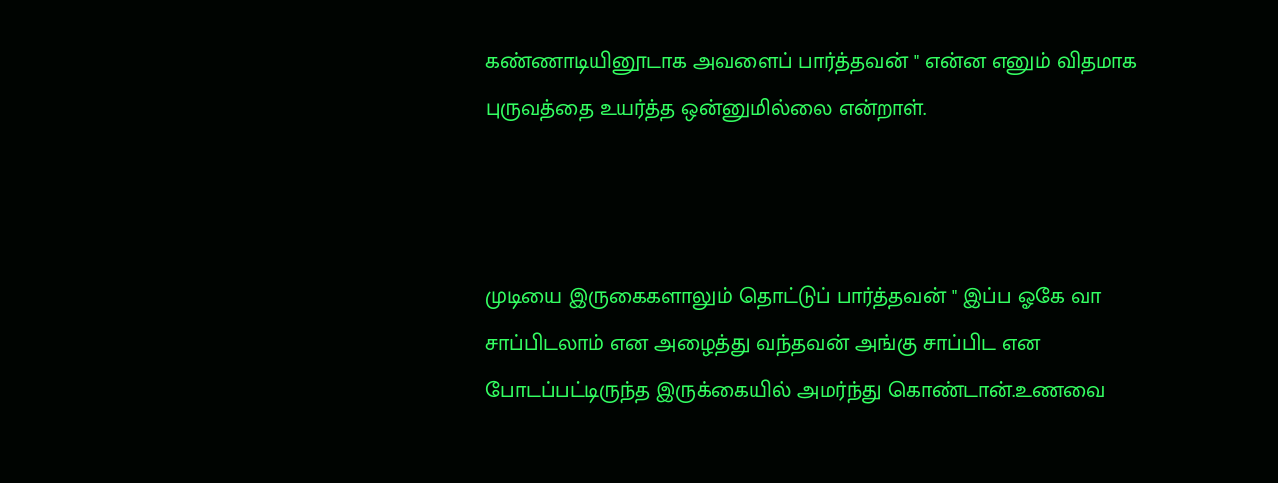கண்ணாடியினூடாக அவளைப் பார்த்தவன் " என்ன எனும் விதமாக புருவத்தை உயர்த்த ஒன்னுமில்லை என்றாள்.



முடியை இருகைகளாலும் தொட்டுப் பார்த்தவன் " இப்ப ஓகே வா சாப்பிடலாம் என அழைத்து வந்தவன் அங்கு சாப்பிட என போடப்பட்டிருந்த இருக்கையில் அமர்ந்து கொண்டான்.உணவை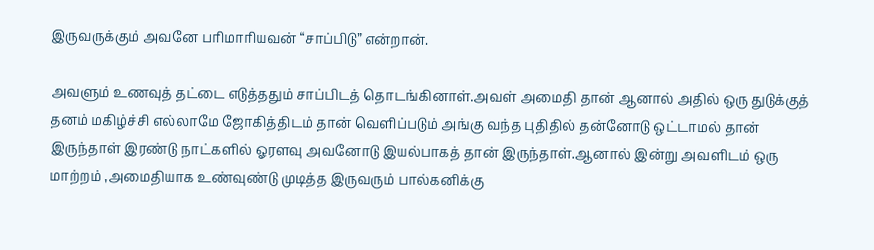இருவருக்கும் அவனே பரிமாரியவன் “சாப்பிடு” என்றான்.

அவளும் உணவுத் தட்டை எடுத்ததும் சாப்பிடத் தொடங்கினாள்.அவள் அமைதி தான் ஆனால் அதில் ஒரு துடுக்குத் தனம் மகிழ்ச்சி எல்லாமே ஜோகித்திடம் தான் வெளிப்படும் அங்கு வந்த புதிதில் தன்னோடு ஒட்டாமல் தான் இருந்தாள் இரண்டு நாட்களில் ஓரளவு அவனோடு இயல்பாகத் தான் இருந்தாள்.ஆனால் இன்று அவளிடம் ஒரு மாற்றம் ,அமைதியாக உண்வுண்டு முடித்த இருவரும் பால்கனிக்கு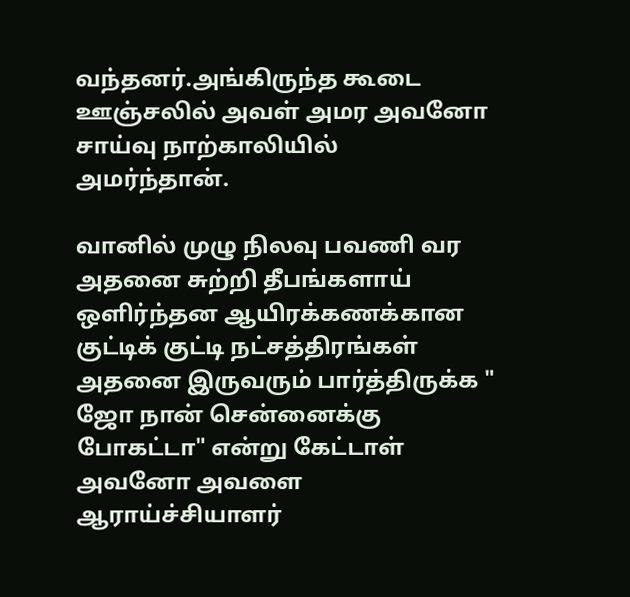வந்தனர்.அங்கிருந்த கூடை ஊஞ்சலில் அவள் அமர அவனோ சாய்வு நாற்காலியில் அமர்ந்தான்.

வானில் முழு நிலவு பவணி வர அதனை சுற்றி தீபங்களாய் ஒளிர்ந்தன ஆயிரக்கணக்கான குட்டிக் குட்டி நட்சத்திரங்கள் அதனை இருவரும் பார்த்திருக்க " ஜோ நான் சென்னைக்கு போகட்டா" என்று கேட்டாள் அவனோ அவளை ஆராய்ச்சியாளர்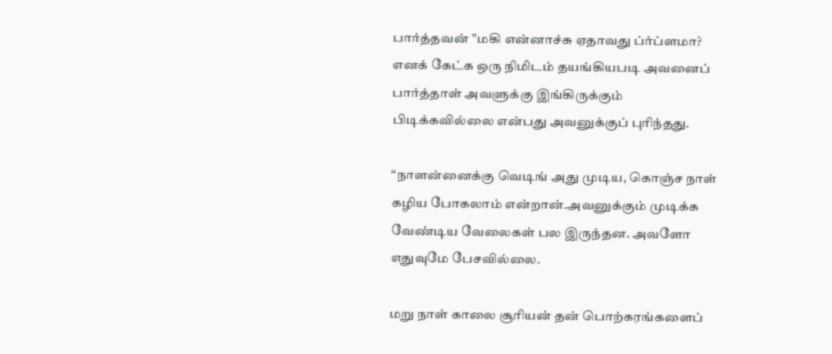பார்த்தவன் "மகி என்னாச்சு ஏதாவது ப்ர்ப்ளமா? எனக் கேட்க ஒரு நிமிடம் தயங்கியபடி அவனைப் பார்த்தாள் அவளுக்கு இங்கிருக்கும் பிடிக்கவில்லை என்பது அவனுக்குப் புரிந்தது.

“நாளன்னைக்கு வெடிங் அது முடிய, கொஞ்ச நாள் கழிய போகலாம் என்றான்.அவனுக்கும் முடிக்க வேண்டிய வேலைகள் பல இருந்தன. அவளோ எதுவுமே பேசவில்லை.

மறு நாள் காலை சூரியன் தன் பொற்கரங்களைப்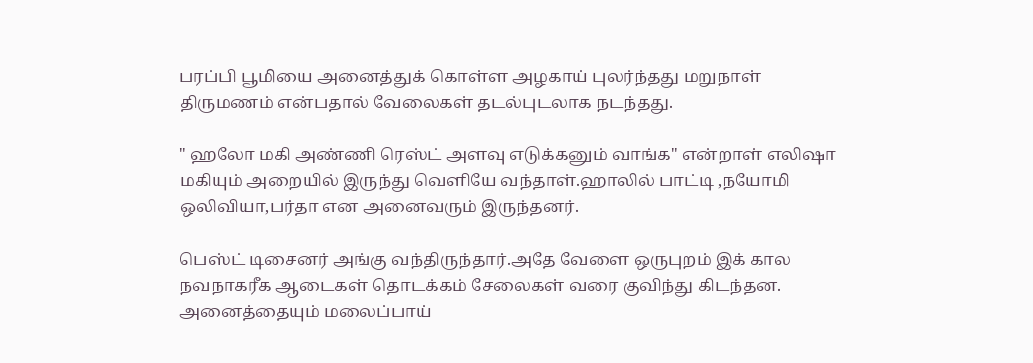பரப்பி பூமியை அனைத்துக் கொள்ள அழகாய் புலர்ந்தது மறுநாள் திருமணம் என்பதால் வேலைகள் தடல்புடலாக நடந்தது.

" ஹலோ மகி அண்ணி ரெஸ்ட் அளவு எடுக்கனும் வாங்க" என்றாள் எலிஷா மகியும் அறையில் இருந்து வெளியே வந்தாள்.ஹாலில் பாட்டி ,நயோமி ஒலிவியா,பர்தா என அனைவரும் இருந்தனர்.

பெஸ்ட் டிசைனர் அங்கு வந்திருந்தார்.அதே வேளை ஒருபுறம் இக் கால நவநாகரீக ஆடைகள் தொடக்கம் சேலைகள் வரை குவிந்து கிடந்தன. அனைத்தையும் மலைப்பாய்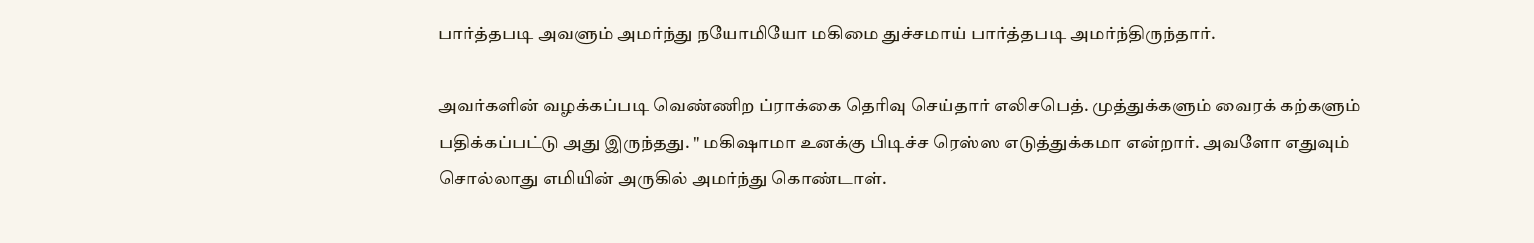பார்த்தபடி அவளும் அமர்ந்து நயோமியோ மகிமை துச்சமாய் பார்த்தபடி அமர்ந்திருந்தார்.

அவர்களின் வழக்கப்படி வெண்ணிற ப்ராக்கை தெரிவு செய்தார் எலிசபெத். முத்துக்களும் வைரக் கற்களும் பதிக்கப்பட்டு அது இருந்தது. " மகிஷாமா உனக்கு பிடிச்ச ரெஸ்ஸ எடுத்துக்கமா என்றார். அவளோ எதுவும் சொல்லாது எமியின் அருகில் அமர்ந்து கொண்டாள்.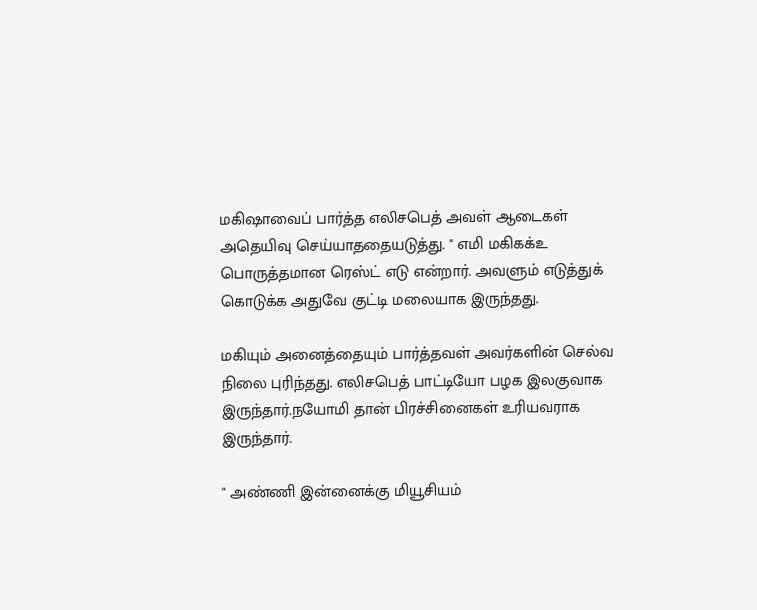மகிஷாவைப் பார்த்த எலிசபெத் அவள் ஆடைகள் அதெயிவு செய்யாததையடுத்து. " எமி மகிகக்உ பொருத்தமான ரெஸ்ட் எடு என்றார். அவளும் எடுத்துக் கொடுக்க அதுவே குட்டி மலையாக இருந்தது.

மகியும் அனைத்தையும் பார்த்தவள் அவர்களின் செல்வ நிலை புரிந்தது. எலிசபெத் பாட்டியோ பழக இலகுவாக இருந்தார்.நயோமி தான் பிரச்சினைகள் உரியவராக இருந்தார்.

" அண்ணி இன்னைக்கு மியூசியம்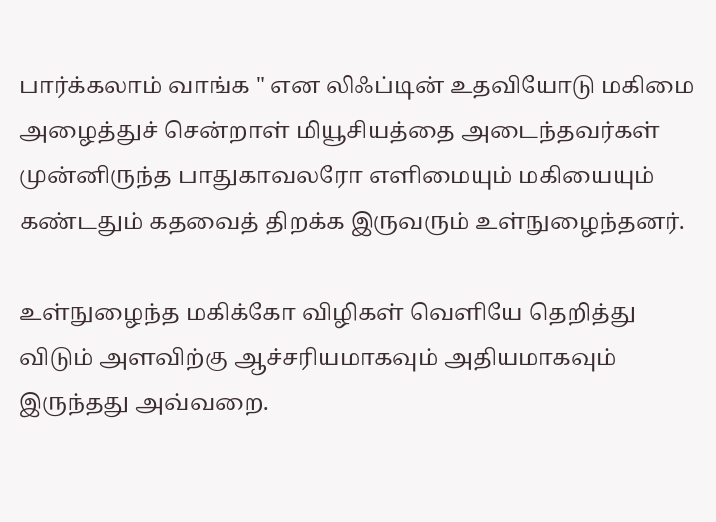பார்க்கலாம் வாங்க " என லிஃப்டின் உதவியோடு மகிமை அழைத்துச் சென்றாள் மியூசியத்தை அடைந்தவர்கள் முன்னிருந்த பாதுகாவலரோ எளிமையும் மகியையும் கண்டதும் கதவைத் திறக்க இருவரும் உள்நுழைந்தனர்.

உள்நுழைந்த மகிக்கோ விழிகள் வெளியே தெறித்து விடும் அளவிற்கு ஆச்சரியமாகவும் அதியமாகவும் இருந்தது அவ்வறை.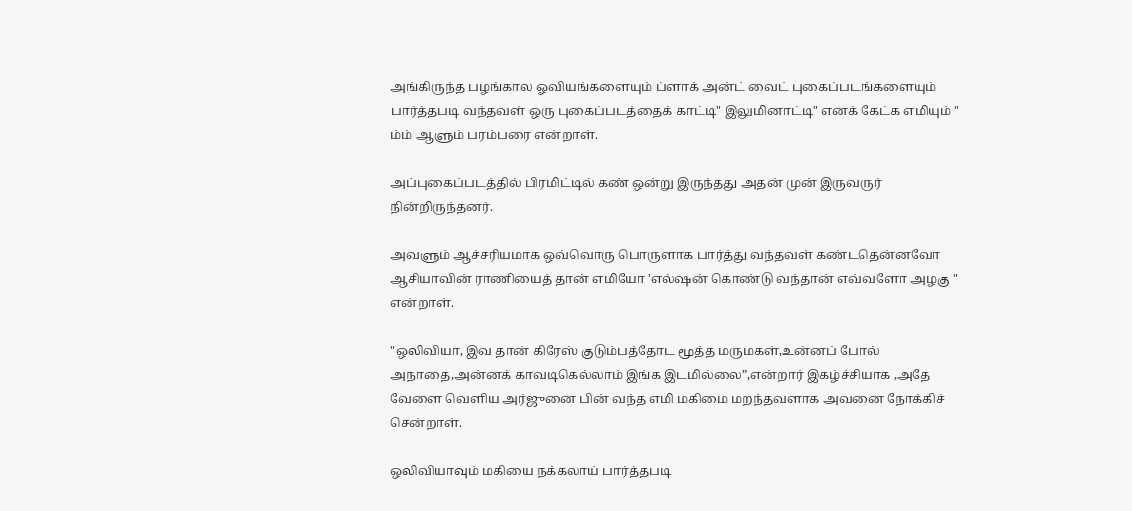அங்கிருந்த பழங்கால ஓவியங்களையும் ப்ளாக் அன்ட் வைட் புகைப்படங்களையும் பார்த்தபடி வந்தவள் ஒரு புகைப்படத்தைக் காட்டி" இலுமினாட்டி" எனக் கேட்க எமியும் " ம்ம் ஆளும் பரம்பரை என்றாள்.

அப்புகைப்படத்தில் பிரமிட்டில் கண் ஒன்று இருந்தது அதன் முன் இருவருர் நின்றிருந்தனர்.

அவளும் ஆச்சரியமாக ஒவ்வொரு பொருளாக பார்த்து வந்தவள் கண்டதென்னவோ ஆசியாவின் ராணியைத் தான் எமியோ 'எல்ஷன் கொண்டு வந்தான் எவ்வளோ அழகு " என்றாள்.

"ஒலிவியா, இவ தான் கிரேஸ் குடும்பத்தோட மூத்த மருமகள்,உன்னப் போல் அநாதை,அன்னக் காவடிகெல்லாம் இங்க இடமில்லை”,என்றார் இகழ்ச்சியாக ,அதே வேளை வெளிய அர்ஜுனை பின் வந்த எமி மகிமை மறந்தவளாக அவனை நோக்கிச் சென்றாள்.

ஒலிவியாவும் மகியை நக்கலாய் பார்த்தபடி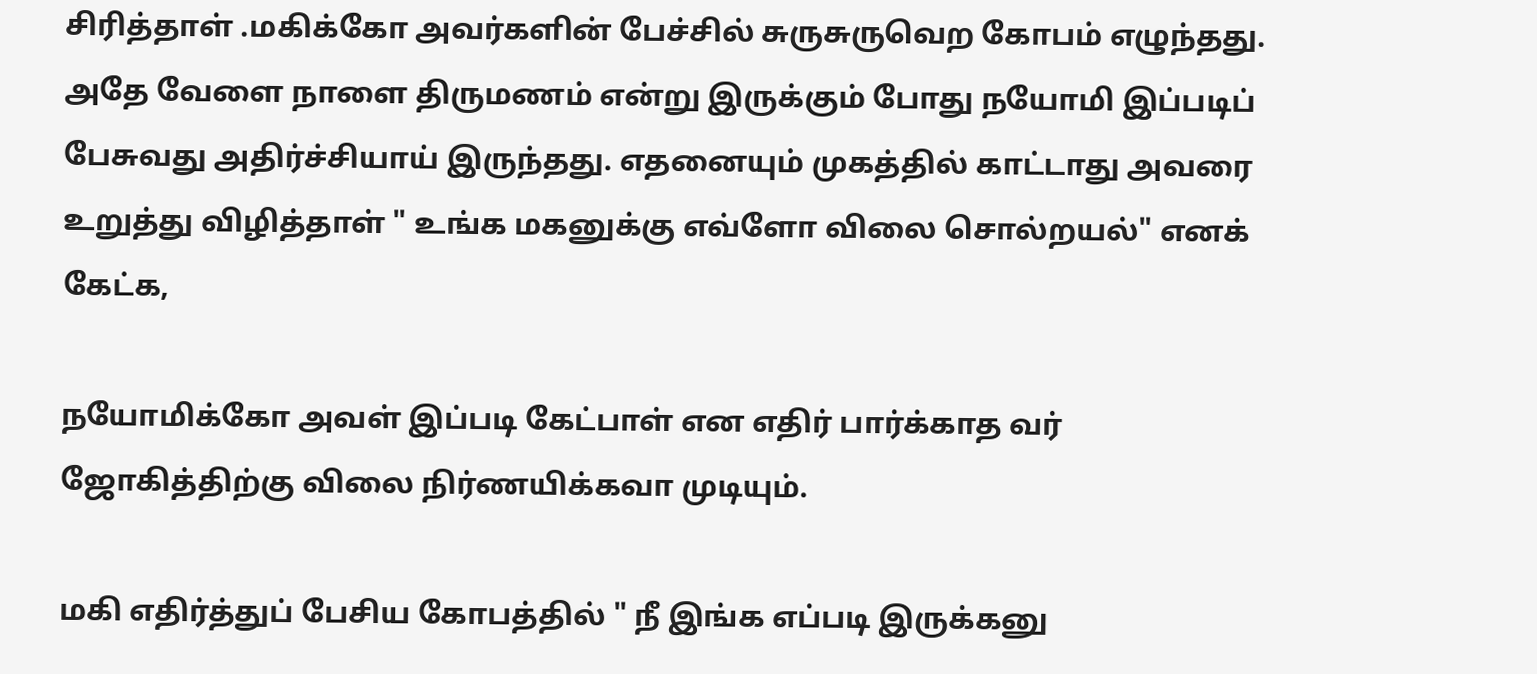சிரித்தாள் .மகிக்கோ அவர்களின் பேச்சில் சுருசுருவெற கோபம் எழுந்தது. அதே வேளை நாளை திருமணம் என்று இருக்கும் போது நயோமி இப்படிப் பேசுவது அதிர்ச்சியாய் இருந்தது. எதனையும் முகத்தில் காட்டாது அவரை உறுத்து விழித்தாள் " உங்க மகனுக்கு எவ்ளோ விலை சொல்றயல்" எனக் கேட்க,

நயோமிக்கோ அவள் இப்படி கேட்பாள் என எதிர் பார்க்காத வர் ஜோகித்திற்கு விலை நிர்ணயிக்கவா முடியும்.

மகி எதிர்த்துப் பேசிய கோபத்தில் " நீ இங்க எப்படி இருக்கனு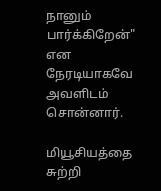நானும் பார்க்கிறேன்" என நேரடியாகவே அவளிடம் சொன்னார்.

மியூசியத்தை சுற்றி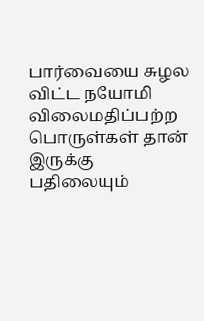பார்வையை சுழல விட்ட நயோமி விலைமதிப்பற்ற பொருள்கள் தான் இருக்கு பதிலையும்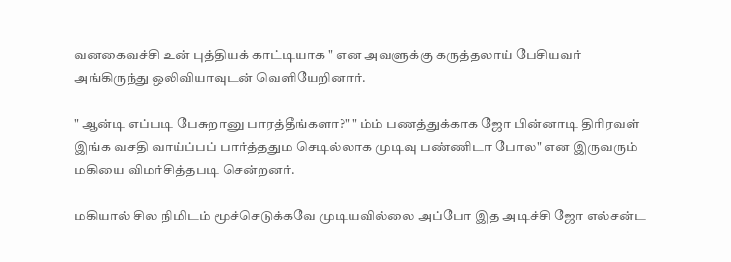வனகைவச்சி உன் புத்தியக் காட்டியாக " என அவளுக்கு கருத்தலாய் பேசியவர் அங்கிருந்து ஒலிவியாவுடன் வெளியேறினார்.

" ஆன்டி எப்படி பேசுறானு பாரத்தீங்களா?" " ம்ம் பணத்துக்காக ஜோ பின்னாடி திரிரவள் இங்க வசதி வாய்ப்பப் பார்த்ததும செடில்லாக முடிவு பண்ணிடா போல" என இருவரும் மகியை விமர்சித்தபடி சென்றனர்.

மகியால் சில நிமிடம் மூச்செடுக்கவே முடியவில்லை அப்போ இத அடிச்சி ஜோ எல்சன்ட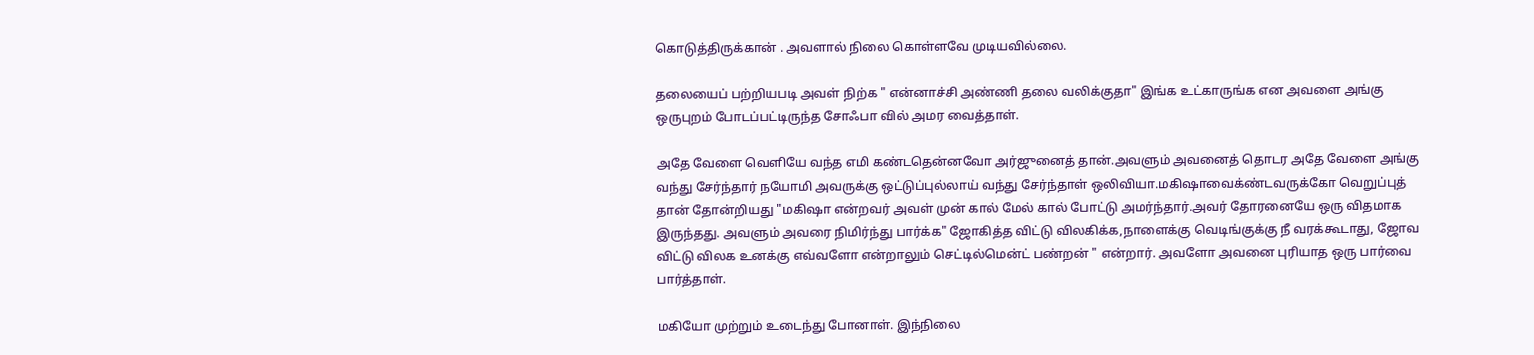கொடுத்திருக்கான் . அவளால் நிலை கொள்ளவே முடியவில்லை.

தலையைப் பற்றியபடி அவள் நிற்க " என்னாச்சி அண்ணி தலை வலிக்குதா" இங்க உட்காருங்க என அவளை அங்கு ஒருபுறம் போடப்பட்டிருந்த சோஃபா வில் அமர வைத்தாள்.

அதே வேளை வெளியே வந்த எமி கண்டதென்னவோ அர்ஜுனைத் தான்.அவளும் அவனைத் தொடர அதே வேளை அங்கு வந்து சேர்ந்தார் நயோமி அவருக்கு ஒட்டுப்புல்லாய் வந்து சேர்ந்தாள் ஒலிவியா.மகிஷாவைக்ண்டவருக்கோ வெறுப்புத் தான் தோன்றியது "மகிஷா என்றவர் அவள் முன் கால் மேல் கால் போட்டு அமர்ந்தார்.அவர் தோரனையே ஒரு விதமாக இருந்தது. அவளும் அவரை நிமிர்ந்து பார்க்க" ஜோகித்த விட்டு விலகிக்க,நாளைக்கு வெடிங்குக்கு நீ வரக்கூடாது, ஜோவ விட்டு விலக உனக்கு எவ்வளோ என்றாலும் செட்டில்மென்ட் பண்றன் " என்றார். அவளோ அவனை புரியாத ஒரு பார்வை பார்த்தாள்.

மகியோ முற்றும் உடைந்து போனாள். இந்நிலை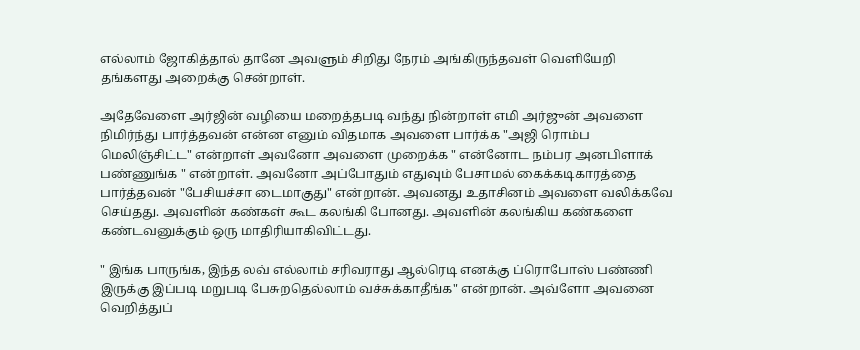எல்லாம் ஜோகித்தால் தானே அவளும் சிறிது நேரம் அங்கிருந்தவள் வெளியேறி தங்களது அறைக்கு சென்றாள்.

அதேவேளை அர்ஜின் வழியை மறைத்தபடி வந்து நின்றாள் எமி அர்ஜுன் அவளை நிமிர்ந்து பார்த்தவன் என்ன எனும் விதமாக அவளை பார்க்க "அஜி ரொம்ப மெலிஞ்சிட்ட" என்றாள் அவனோ அவளை முறைக்க " என்னோட நம்பர அனபிளாக் பண்ணுங்க " என்றாள். அவனோ அப்போதும் எதுவும் பேசாமல் கைக்கடிகாரத்தை பார்த்தவன் "பேசியச்சா டைமாகுது" என்றான். அவனது உதாசினம் அவளை வலிக்கவே செய்தது. அவளின் கண்கள் கூட கலங்கி போனது. அவளின் கலங்கிய கண்களை கண்டவனுக்கும் ஒரு மாதிரியாகிவிட்டது.

" இங்க பாருங்க, இந்த லவ் எல்லாம் சரிவராது ஆல்ரெடி எனக்கு ப்ரொபோஸ் பண்ணி இருக்கு இப்படி மறுபடி பேசுறதெல்லாம் வச்சுக்காதீங்க" என்றான். அவ்ளோ அவனை வெறித்துப்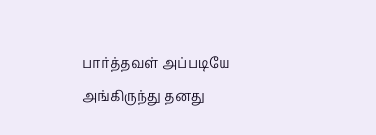பார்த்தவள் அப்படியே அங்கிருந்து தனது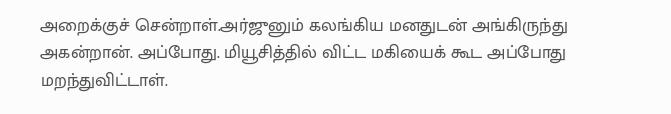அறைக்குச் சென்றாள்.அர்ஜுனும் கலங்கிய மனதுடன் அங்கிருந்து அகன்றான். அப்போது. மியூசித்தில் விட்ட மகியைக் கூட அப்போது மறந்துவிட்டாள்.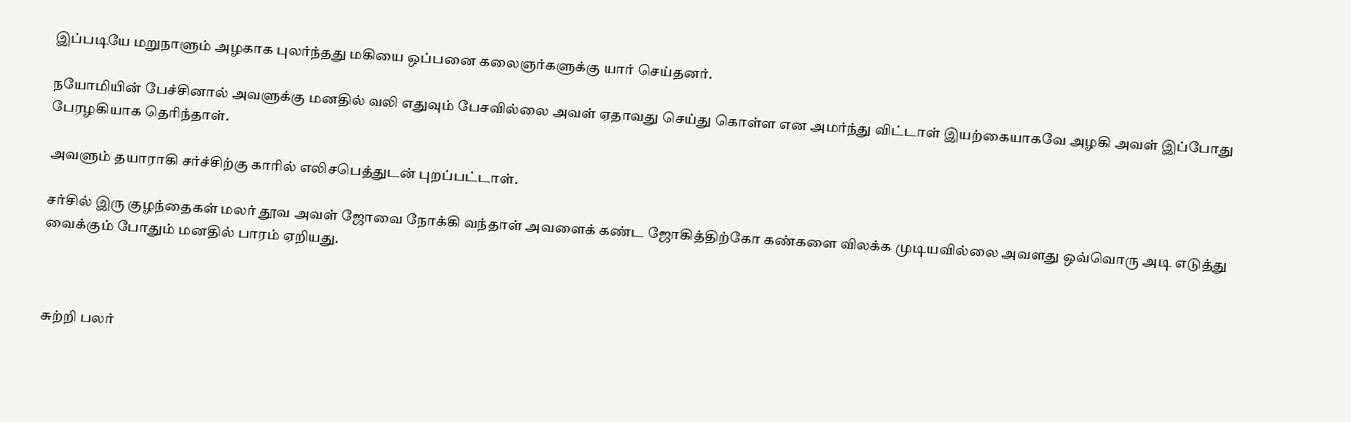இப்படியே மறுநாளும் அழகாக புலர்ந்தது மகியை ஒப்பனை கலைஞர்களுக்கு யார் செய்தனர்.

நயோமியின் பேச்சினால் அவளுக்கு மனதில் வலி எதுவும் பேசவில்லை அவள் ஏதாவது செய்து கொள்ள என அமர்ந்து விட்டாள் இயற்கையாகவே அழகி அவள் இப்போது பேரழகியாக தெரிந்தாள்.

அவளும் தயாராகி சர்ச்சிற்கு காரில் எலிசபெத்துடன் புறப்பட்டாள்.

சர்சில் இரு குழந்தைகள் மலர் தூவ அவள் ஜோவை நோக்கி வந்தாள் அவளைக் கண்ட ஜோகித்திற்கோ கண்களை விலக்க முடியவில்லை அவளது ஒவ்வொரு அடி எடுத்து வைக்கும் போதும் மனதில் பாரம் ஏறியது.



சுற்றி பலர்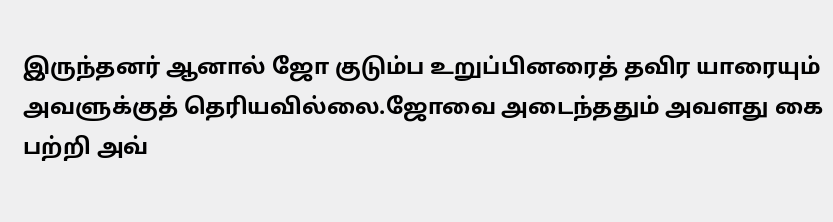இருந்தனர் ஆனால் ஜோ குடும்ப உறுப்பினரைத் தவிர யாரையும் அவளுக்குத் தெரியவில்லை.ஜோவை அடைந்ததும் அவளது கை பற்றி அவ்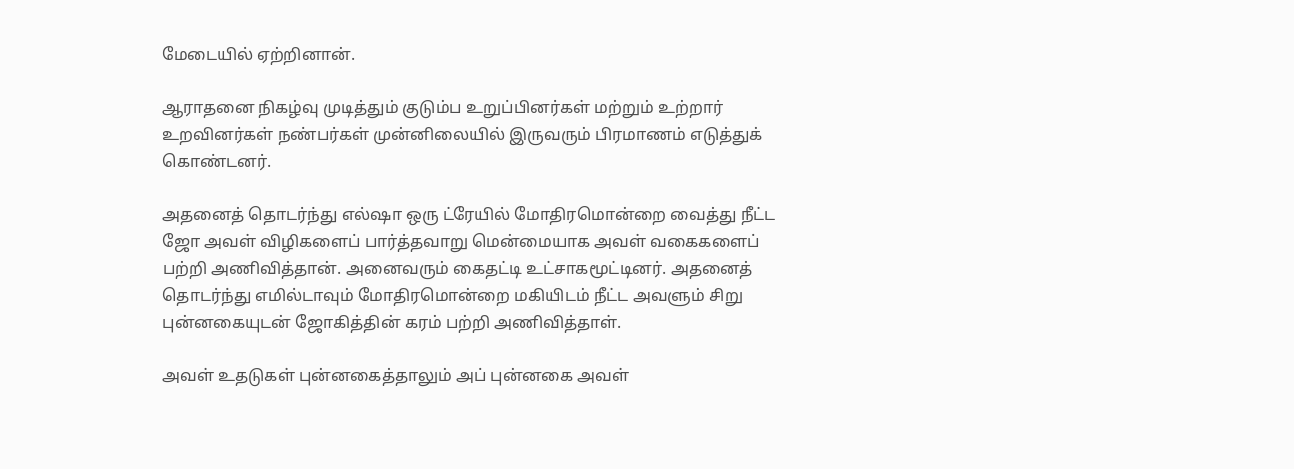மேடையில் ஏற்றினான்.

ஆராதனை நிகழ்வு முடித்தும் குடும்ப உறுப்பினர்கள் மற்றும் உற்றார் உறவினர்கள் நண்பர்கள் முன்னிலையில் இருவரும் பிரமாணம் எடுத்துக் கொண்டனர்.

அதனைத் தொடர்ந்து எல்ஷா ஒரு ட்ரேயில் மோதிரமொன்றை வைத்து நீட்ட ஜோ அவள் விழிகளைப் பார்த்தவாறு மென்மையாக அவள் வகைகளைப் பற்றி அணிவித்தான். அனைவரும் கைதட்டி உட்சாகமூட்டினர். அதனைத் தொடர்ந்து எமில்டாவும் மோதிரமொன்றை மகியிடம் நீட்ட அவளும் சிறு புன்னகையுடன் ஜோகித்தின் கரம் பற்றி அணிவித்தாள்.

அவள் உதடுகள் புன்னகைத்தாலும் அப் புன்னகை அவள்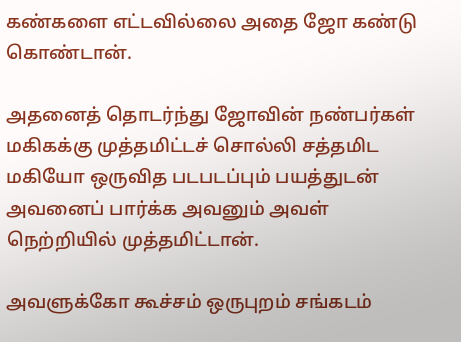கண்களை எட்டவில்லை அதை ஜோ கண்டு கொண்டான்.

அதனைத் தொடர்ந்து ஜோவின் நண்பர்கள் மகிகக்கு முத்தமிட்டச் சொல்லி சத்தமிட மகியோ ஒருவித படபடப்பும் பயத்துடன் அவனைப் பார்க்க அவனும் அவள் நெற்றியில் முத்தமிட்டான்.

அவளுக்கோ கூச்சம் ஒருபுறம் சங்கடம்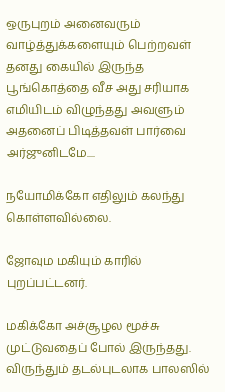ஒருபுறம் அனைவரும் வாழ்த்துக்களையும் பெற்றவள் தனது கையில் இருந்த பூங்கொத்தை வீச அது சரியாக எமியிடம் விழுந்தது அவளும் அதனைப் பிடித்தவள் பார்வை அர்ஜுனிடமே....

நயோமிக்கோ எதிலும் கலந்து கொள்ளவில்லை.

ஜோவும மகியும் காரில் புறப்பட்டனர்.

மகிக்கோ அச்சூழல மூச்சு முட்டுவதைப் போல் இருந்தது. விருந்தும் தடல்புடலாக பாலஸில்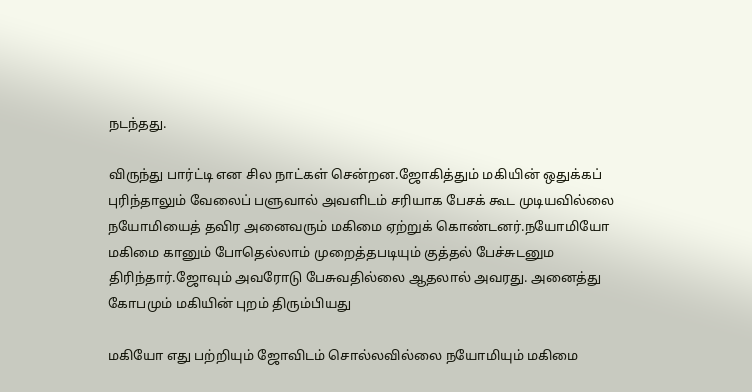நடந்தது.

விருந்து பார்ட்டி என சில நாட்கள் சென்றன.ஜோகித்தும் மகியின் ஒதுக்கப் புரிந்தாலும் வேலைப் பளுவால் அவளிடம் சரியாக பேசக் கூட முடியவில்லை நயோமியைத் தவிர அனைவரும் மகிமை ஏற்றுக் கொண்டனர்.நயோமியோ மகிமை கானும் போதெல்லாம் முறைத்தபடியும் குத்தல் பேச்சுடனும திரிந்தார்.ஜோவும் அவரோடு பேசுவதில்லை ஆதலால் அவரது. அனைத்து கோபமும் மகியின் புறம் திரும்பியது

மகியோ எது பற்றியும் ஜோவிடம் சொல்லவில்லை நயோமியும் மகிமை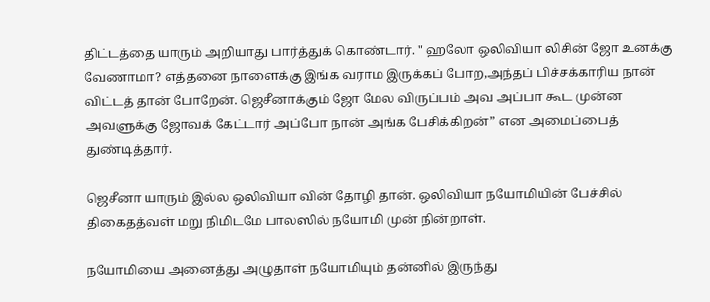திட்டத்தை யாரும் அறியாது பார்த்துக் கொண்டார். " ஹலோ ஒலிவியா லிசின் ஜோ உனக்கு வேணாமா? எத்தனை நாளைக்கு இங்க வராம இருக்கப் போற,அந்தப் பிச்சக்காரிய நான் விட்டத் தான் போறேன். ஜெசீனாக்கும் ஜோ மேல விருப்பம் அவ அப்பா கூட முன்ன அவளுக்கு ஜோவக் கேட்டார் அப்போ நான் அங்க பேசிக்கிறன்” என அமைப்பைத் துண்டித்தார்.

ஜெசீனா யாரும் இல்ல ஒலிவியா வின் தோழி தான். ஒலிவியா நயோமியின் பேச்சில் திகைதத்வள் மறு நிமிடமே பாலஸில் நயோமி முன் நின்றாள்.

நயோமியை அனைத்து அழுதாள் நயோமியும் தன்னில் இருந்து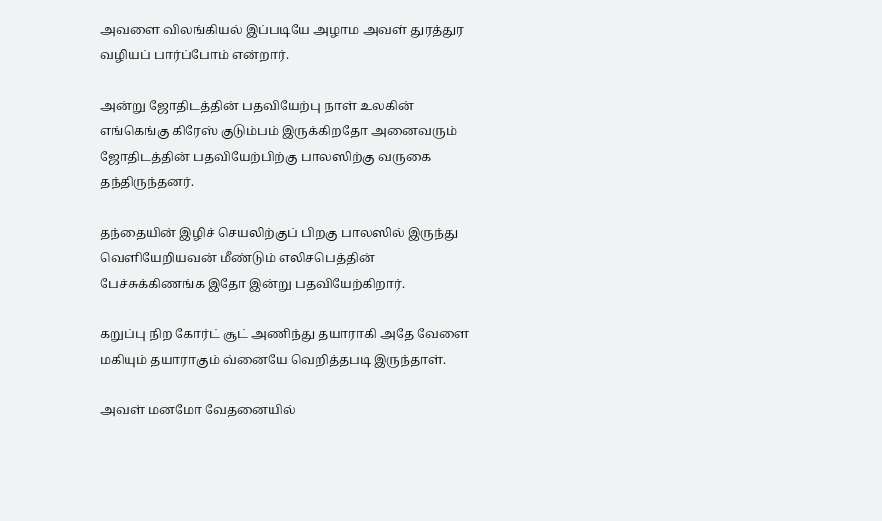அவளை விலங்கியல் இப்படியே அழாம அவள் துரத்துர வழியப் பார்ப்போம் என்றார்.

அன்று ஜோதிடத்தின் பதவியேற்பு நாள் உலகின் எங்கெங்கு கிரேஸ் குடும்பம் இருக்கிறதோ அனைவரும் ஜோதிடத்தின் பதவியேற்பிற்கு பாலஸிற்கு வருகை தந்திருந்தனர்.

தந்தையின் இழிச் செயலிற்குப் பிறகு பாலஸில் இருந்து வெளியேறியவன் மீண்டும் எலிசபெத்தின் பேச்சுக்கிணங்க இதோ இன்று பதவியேற்கிறார்.

கறுப்பு நிற கோர்ட் சூட் அணிந்து தயாராகி அதே வேளை மகியும் தயாராகும் வ்னையே வெறித்தபடி இருந்தாள்.

அவள் மனமோ வேதனையில்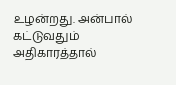உழன்றது. அன்பால் கட்டுவதும் அதிகாரத்தால்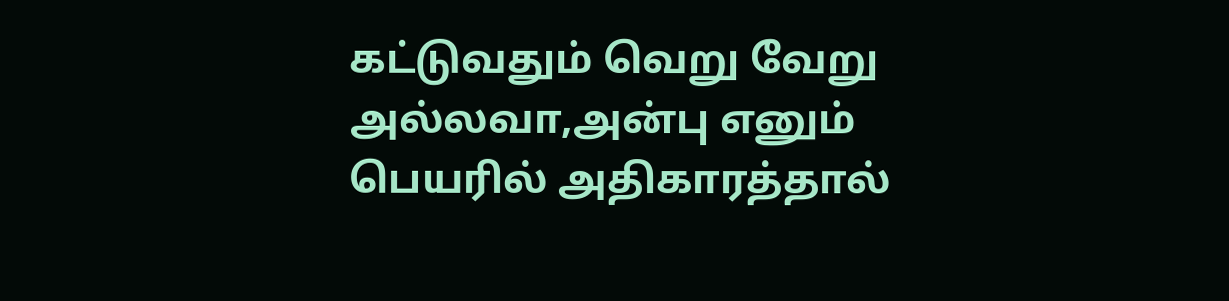கட்டுவதும் வெறு வேறு அல்லவா,அன்பு எனும் பெயரில் அதிகாரத்தால்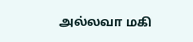அல்லவா மகி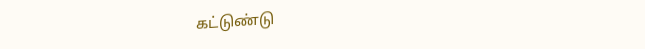கட்டுண்டு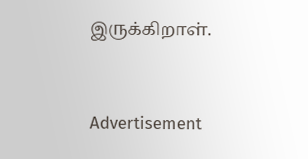இருக்கிறாள்.


Advertisement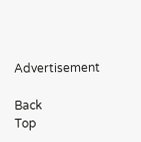Advertisement

Back
Top